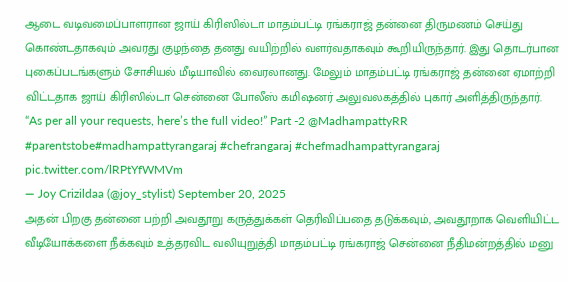ஆடை வடிவமைப்பாளரான ஜாய் கிரிஸில்டா மாதம்பட்டி ரங்கராஜ் தன்னை திருமணம் செய்து கொண்டதாகவும் அவரது குழந்தை தனது வயிற்றில் வளர்வதாகவும் கூறியிருந்தார். இது தொடர்பான புகைப்படங்களும் சோசியல் மீடியாவில் வைரலானது. மேலும் மாதம்பட்டி ரங்கராஜ் தன்னை ஏமாற்றி விட்டதாக ஜாய் கிரிஸில்டா சென்னை போலீஸ் கமிஷனர் அலுவலகத்தில் புகார் அளித்திருந்தார்.
“As per all your requests, here’s the full video!” Part -2 @MadhampattyRR #parentstobe#madhampattyrangaraj #chefrangaraj #chefmadhampattyrangaraj pic.twitter.com/lRPtYfWMVm
— Joy Crizildaa (@joy_stylist) September 20, 2025
அதன் பிறகு தன்னை பற்றி அவதூறு கருத்துக்கள் தெரிவிப்பதை தடுக்கவும், அவதூறாக வெளியிட்ட வீடியோக்களை நீக்கவும் உத்தரவிட வலியுறுத்தி மாதம்பட்டி ரங்கராஜ் சென்னை நீதிமன்றத்தில் மனு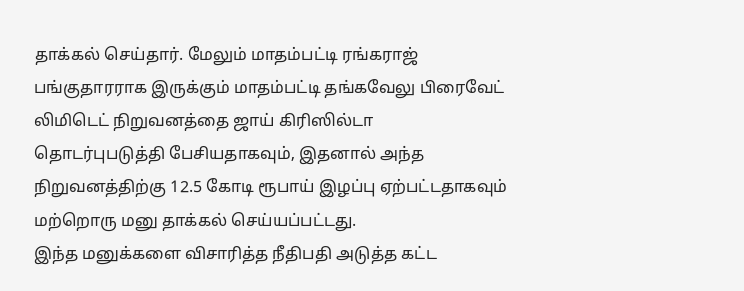தாக்கல் செய்தார். மேலும் மாதம்பட்டி ரங்கராஜ் பங்குதாரராக இருக்கும் மாதம்பட்டி தங்கவேலு பிரைவேட் லிமிடெட் நிறுவனத்தை ஜாய் கிரிஸில்டா தொடர்புபடுத்தி பேசியதாகவும், இதனால் அந்த நிறுவனத்திற்கு 12.5 கோடி ரூபாய் இழப்பு ஏற்பட்டதாகவும் மற்றொரு மனு தாக்கல் செய்யப்பட்டது.
இந்த மனுக்களை விசாரித்த நீதிபதி அடுத்த கட்ட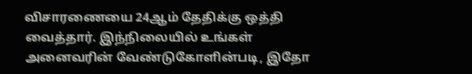விசாரணையை 24ஆம் தேதிக்கு ஒத்தி வைத்தார். இந்நிலையில் உங்கள் அனைவரின் வேண்டுகோளின்படி, இதோ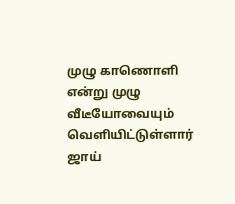முழு காணொளி என்று முழு வீடீயோவையும் வெளியிட்டுள்ளார் ஜாய்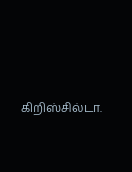கிறிஸ்சில்டா.